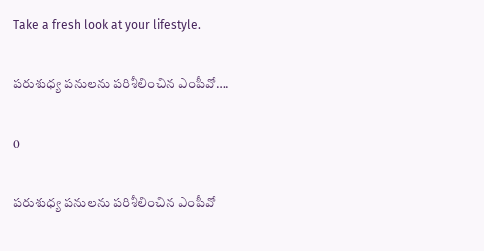Take a fresh look at your lifestyle.

పరుశుధ్య పనులను పరిశీలించిన ఎంపీవో….

0

పరుశుధ్య పనులను పరిశీలించిన ఎంపీవో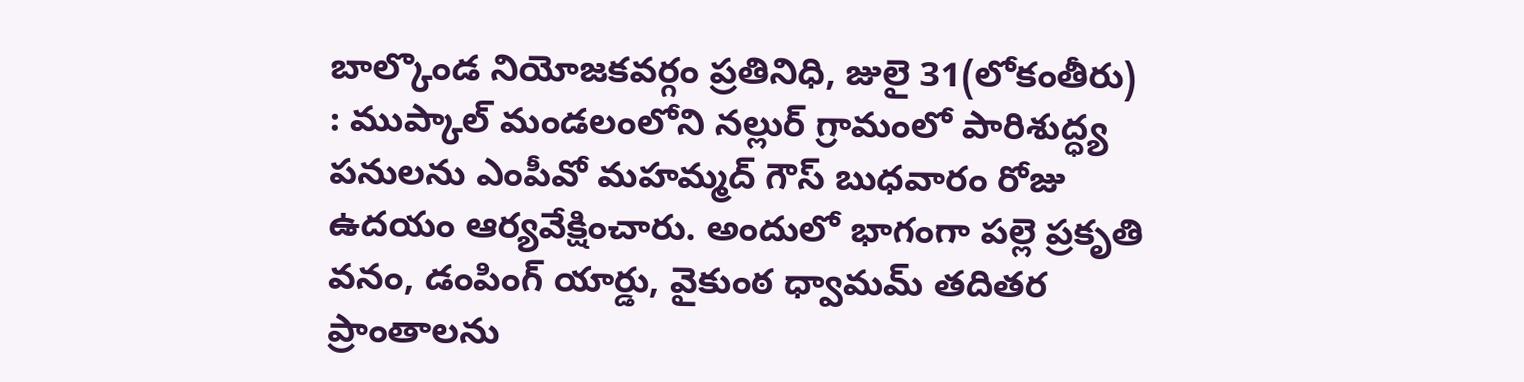బాల్కొండ నియోజకవర్గం ప్రతినిధి, జులై 31(లోకంతీరు) : ముప్కాల్ మండలంలోని నల్లుర్ గ్రామంలో పారిశుద్ధ్య పనులను ఎంపీవో మహమ్మద్ గౌస్ బుధవారం రోజు ఉదయం ఆర్యవేక్షించారు. అందులో భాగంగా పల్లె ప్రకృతి వనం, డంపింగ్ యార్డు, వైకుంఠ ధ్వామమ్ తదితర ప్రాంతాలను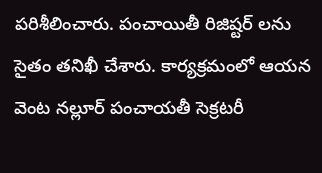పరిశీలించారు. పంచాయితీ రిజిష్టర్ లను సైతం తనిఖీ చేశారు. కార్యక్రమంలో ఆయన వెంట నల్లూర్ పంచాయతీ సెక్రటరీ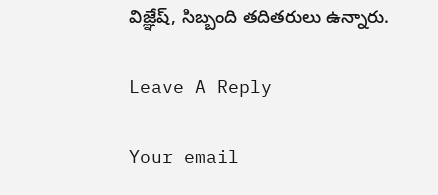విజ్ఞేష్, సిబ్బంది తదితరులు ఉన్నారు.

Leave A Reply

Your email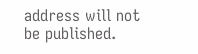address will not be published.